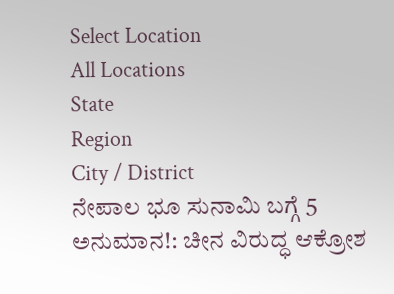Select Location
All Locations
State
Region
City / District
ನೇಪಾಲ ಭೂ ಸುನಾಮಿ ಬಗ್ಗೆ 5 ಅನುಮಾನ!: ಚೀನ ವಿರುದ್ಧ ಆಕ್ರೋಶ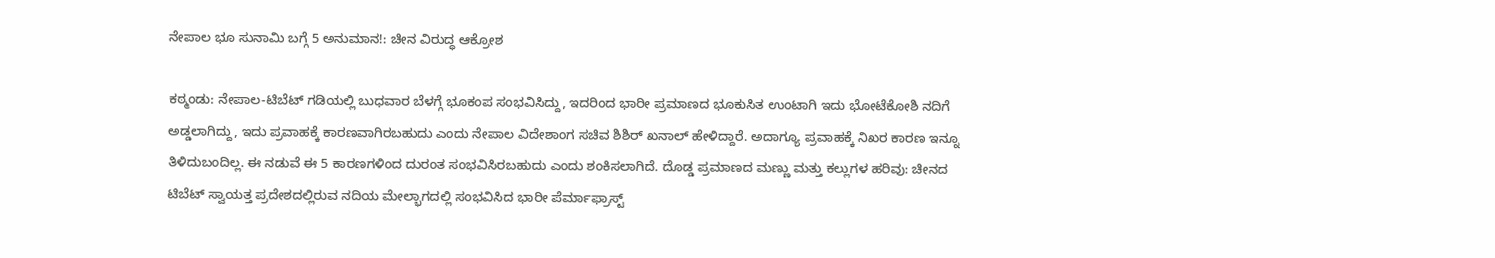ನೇಪಾಲ ಭೂ ಸುನಾಮಿ ಬಗ್ಗೆ 5 ಅನುಮಾನ!: ಚೀನ ವಿರುದ್ಧ ಆಕ್ರೋಶ

ಕಠ್ಮಂಡು: ನೇಪಾಲ-ಟಿಬೆಟ್‌ ಗಡಿಯಲ್ಲಿ ಬುಧವಾರ ಬೆಳಗ್ಗೆ ಭೂಕಂಪ ಸಂಭವಿಸಿದ್ದು, ಇದರಿಂದ ಭಾರೀ ಪ್ರಮಾಣದ ಭೂಕುಸಿತ ಉಂಟಾಗಿ ಇದು ಭೋಟೆಕೋಶಿ ನದಿಗೆ ಅಡ್ಡಲಾಗಿದ್ದು, ಇದು ಪ್ರವಾಹಕ್ಕೆ ಕಾರಣವಾಗಿರಬಹುದು ಎಂದು ನೇಪಾಲ ವಿದೇಶಾಂಗ ಸಚಿವ ಶಿಶಿರ್‌ ಖನಾಲ್‌ ಹೇಳಿದ್ದಾರೆ. ಅದಾಗ್ಯೂ ಪ್ರವಾಹಕ್ಕೆ ನಿಖರ ಕಾರಣ ಇನ್ನೂ ತಿಳಿದುಬಂದಿಲ್ಲ. ಈ ನಡುವೆ ಈ 5 ಕಾರಣಗಳಿಂದ ದುರಂತ ಸಂಭವಿಸಿರಬಹುದು ಎಂದು ಶಂಕಿಸಲಾಗಿದೆ. ದೊಡ್ಡ ಪ್ರಮಾಣದ ಮಣ್ಣು ಮತ್ತು ಕಲ್ಲುಗಳ ಹರಿವು: ಚೀನದ ಟಿಬೆಟ್‌ ಸ್ವಾಯತ್ತ ಪ್ರದೇಶದಲ್ಲಿರುವ ನದಿಯ ಮೇಲ್ಭಾಗದಲ್ಲಿ ಸಂಭವಿಸಿದ ಭಾರೀ ಪೆರ್ಮಾಫ್ರಾಸ್ಟ್‌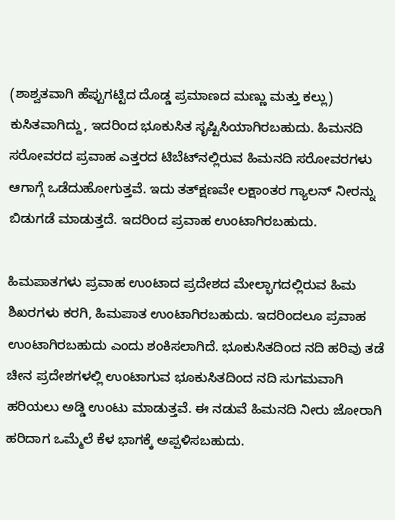(ಶಾಶ್ವತವಾಗಿ ಹೆಪ್ಪುಗಟ್ಟಿದ ದೊಡ್ಡ ಪ್ರಮಾಣದ ಮಣ್ಣು ಮತ್ತು ಕಲ್ಲು) ಕುಸಿತವಾಗಿದ್ದು, ಇದರಿಂದ ಭೂಕುಸಿತ ಸೃಷ್ಟಿಸಿಯಾಗಿರಬಹುದು. ಹಿಮನದಿ ಸರೋವರದ ಪ್ರವಾಹ ಎತ್ತರದ ಟಿಬೆಟ್‌ನಲ್ಲಿರುವ ಹಿಮನದಿ ಸರೋವರಗಳು ಆಗಾಗ್ಗೆ ಒಡೆದುಹೋಗುತ್ತವೆ. ಇದು ತತ್‌ಕ್ಷಣವೇ ಲಕ್ಷಾಂತರ ಗ್ಯಾಲನ್‌ ನೀರನ್ನು ಬಿಡುಗಡೆ ಮಾಡುತ್ತದೆ. ಇದರಿಂದ ಪ್ರವಾಹ ಉಂಟಾಗಿರಬಹುದು.

ಹಿಮಪಾತಗಳು ಪ್ರವಾಹ ಉಂಟಾದ ಪ್ರದೇಶದ ಮೇಲ್ಭಾಗದಲ್ಲಿರುವ ಹಿಮ ಶಿಖರಗಳು ಕರಗಿ, ಹಿಮಪಾತ ಉಂಟಾಗಿರಬಹುದು. ಇದರಿಂದಲೂ ಪ್ರವಾಹ ಉಂಟಾಗಿರಬಹುದು ಎಂದು ಶಂಕಿಸಲಾಗಿದೆ. ಭೂಕುಸಿತದಿಂದ ನದಿ ಹರಿವು ತಡೆ ಚೀನ ಪ್ರದೇಶಗಳಲ್ಲಿ ಉಂಟಾಗುವ ಭೂಕುಸಿತದಿಂದ ನದಿ ಸುಗಮವಾಗಿ ಹರಿಯಲು ಅಡ್ಡಿ ಉಂಟು ಮಾಡುತ್ತವೆ. ಈ ನಡುವೆ ಹಿಮನದಿ ನೀರು ಜೋರಾಗಿ ಹರಿದಾಗ ಒಮ್ಮೆಲೆ ಕೆಳ ಭಾಗಕ್ಕೆ ಅಪ್ಪಳಿಸಬಹುದು.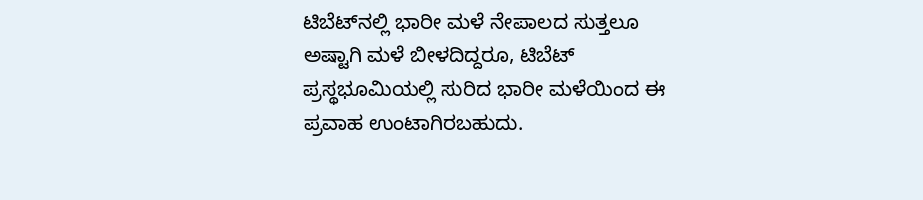ಟಿಬೆಟ್‌ನಲ್ಲಿ ಭಾರೀ ಮಳೆ ನೇಪಾಲದ ಸುತ್ತಲೂ ಅಷ್ಟಾಗಿ ಮಳೆ ಬೀಳದಿದ್ದರೂ, ಟಿಬೆಟ್‌ ಪ್ರಸ್ಥಭೂಮಿಯಲ್ಲಿ ಸುರಿದ ಭಾರೀ ಮಳೆಯಿಂದ ಈ ಪ್ರವಾಹ ಉಂಟಾಗಿರಬಹುದು.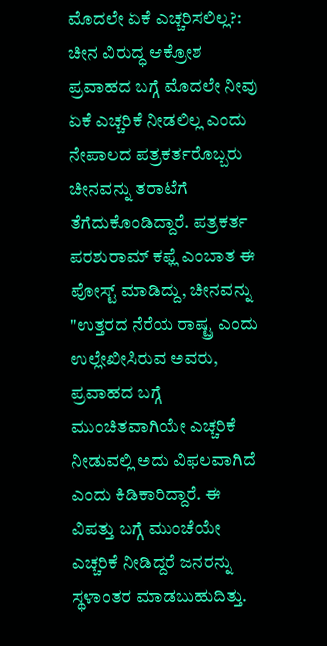ಮೊದಲೇ ಏಕೆ ಎಚ್ಚರಿಸಲಿಲ್ಲ?: ಚೀನ ವಿರುದ್ಧ ಆಕ್ರೋಶ ಪ್ರವಾಹದ ಬಗ್ಗೆ ಮೊದಲೇ ನೀವು ಏಕೆ ಎಚ್ಚರಿಕೆ ನೀಡಲಿಲ್ಲ ಎಂದು ನೇಪಾಲದ ಪತ್ರಕರ್ತರೊಬ್ಬರು ಚೀನವನ್ನು ತರಾಟೆಗೆ ತೆಗೆದುಕೊಂಡಿದ್ದಾರೆ. ಪತ್ರಕರ್ತ ಪರಶುರಾಮ್‌ ಕಫ್ಲೆ ಎಂಬಾತ ಈ ಪೋಸ್ಟ್‌ ಮಾಡಿದ್ದು, ಚೀನವನ್ನು "ಉತ್ತರದ ನೆರೆಯ ರಾಷ್ಟ್ರ ಎಂದು ಉಲ್ಲೇಖೀಸಿರುವ ಅವರು, ಪ್ರವಾಹದ ಬಗ್ಗೆ ಮುಂಚಿತವಾಗಿಯೇ ಎಚ್ಚರಿಕೆ ನೀಡುವಲ್ಲಿ ಅದು ವಿಫಲವಾಗಿದೆ ಎಂದು ಕಿಡಿಕಾರಿದ್ದಾರೆ. ಈ ವಿಪತ್ತು ಬಗ್ಗೆ ಮುಂಚೆಯೇ ಎಚ್ಚರಿಕೆ ನೀಡಿದ್ದರೆ ಜನರನ್ನು ಸ್ಥಳಾಂತರ ಮಾಡಬುಹುದಿತ್ತು.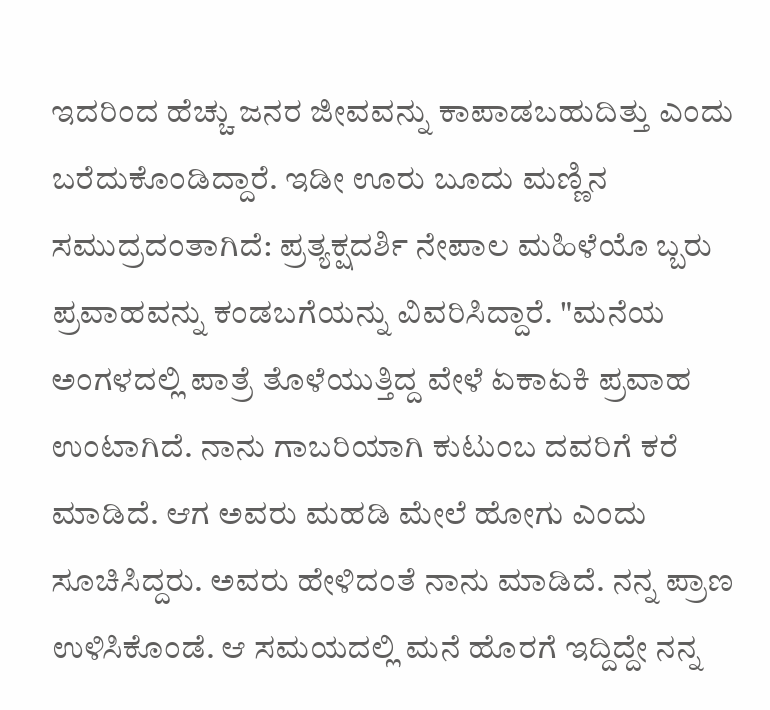ಇದರಿಂದ ಹೆಚ್ಚು ಜನರ ಜೀವವನ್ನು ಕಾಪಾಡಬಹುದಿತ್ತು ಎಂದು ಬರೆದುಕೊಂಡಿದ್ದಾರೆ. ಇಡೀ ಊರು ಬೂದು ಮಣ್ಣಿನ ಸಮುದ್ರದಂತಾಗಿದೆ: ಪ್ರತ್ಯಕ್ಷದರ್ಶಿ ನೇಪಾಲ ಮಹಿಳೆಯೊ ಬ್ಬರು ಪ್ರವಾಹವನ್ನು ಕಂಡಬಗೆಯನ್ನು ವಿವರಿಸಿದ್ದಾರೆ. "ಮನೆಯ ಅಂಗಳದಲ್ಲಿ ಪಾತ್ರೆ ತೊಳೆಯುತ್ತಿದ್ದ ವೇಳೆ ಏಕಾಏಕಿ ಪ್ರವಾಹ ಉಂಟಾಗಿದೆ. ನಾನು ಗಾಬರಿಯಾಗಿ ಕುಟುಂಬ ದವರಿಗೆ ಕರೆ ಮಾಡಿದೆ. ಆಗ ಅವರು ಮಹಡಿ ಮೇಲೆ ಹೋಗು ಎಂದು ಸೂಚಿಸಿದ್ದರು. ಅವರು ಹೇಳಿದಂತೆ ನಾನು ಮಾಡಿದೆ. ನನ್ನ ಪ್ರಾಣ ಉಳಿಸಿಕೊಂಡೆ. ಆ ಸಮಯದಲ್ಲಿ ಮನೆ ಹೊರಗೆ ಇದ್ದಿದ್ದೇ ನನ್ನ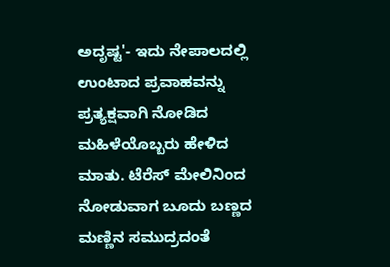ಅದೃಷ್ಟ'- ಇದು ನೇಪಾಲದಲ್ಲಿ ಉಂಟಾದ ಪ್ರವಾಹವನ್ನು ಪ್ರತ್ಯಕ್ಷವಾಗಿ ನೋಡಿದ ಮಹಿಳೆಯೊಬ್ಬರು ಹೇಳಿದ ಮಾತು. ಟೆರೆಸ್‌ ಮೇಲಿನಿಂದ ನೋಡುವಾಗ ಬೂದು ಬಣ್ಣದ ಮಣ್ಣಿನ ಸಮುದ್ರದಂತೆ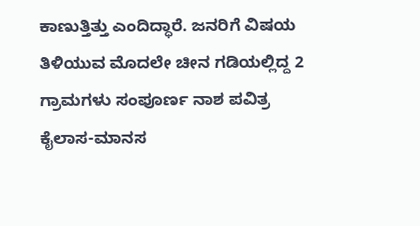ಕಾಣುತ್ತಿತ್ತು ಎಂದಿದ್ಧಾರೆ. ಜನರಿಗೆ ವಿಷಯ ತಿಳಿಯುವ ಮೊದಲೇ ಚೀನ ಗಡಿಯಲ್ಲಿದ್ದ 2 ಗ್ರಾಮಗಳು ಸಂಪೂರ್ಣ ನಾಶ ಪವಿತ್ರ ಕೈಲಾಸ-ಮಾನಸ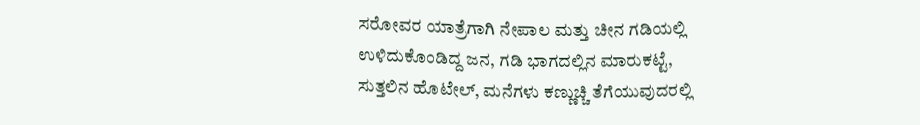ಸರೋವರ ಯಾತ್ರೆಗಾಗಿ ನೇಪಾಲ ಮತ್ತು ಚೀನ ಗಡಿಯಲ್ಲಿ ಉಳಿದುಕೊಂಡಿದ್ದ ಜನ, ಗಡಿ ಭಾಗದಲ್ಲಿನ ಮಾರುಕಟ್ಟೆ, ಸುತ್ತಲಿನ ಹೊಟೇಲ್‌, ಮನೆಗಳು ಕಣ್ಣುಚ್ಚಿ ತೆಗೆಯುವುದರಲ್ಲಿ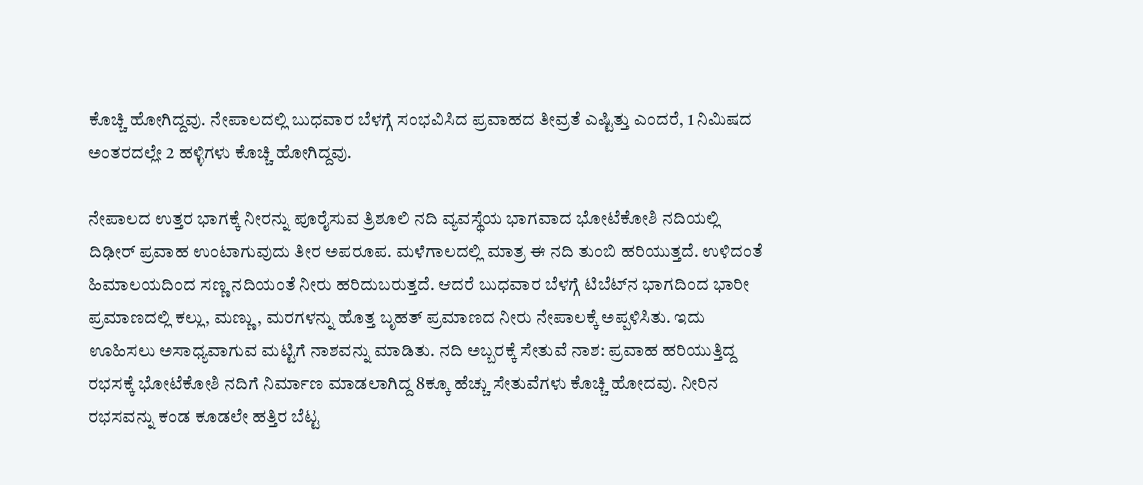ಕೊಚ್ಚಿ ಹೋಗಿದ್ದವು. ನೇಪಾಲದಲ್ಲಿ ಬುಧವಾರ ಬೆಳಗ್ಗೆ ಸಂಭವಿಸಿದ ಪ್ರವಾಹದ ತೀವ್ರತೆ ಎಷ್ಟಿತ್ತು ಎಂದರೆ, 1 ನಿಮಿಷದ ಅಂತರದಲ್ಲೇ 2 ಹಳ್ಳಿಗಳು ಕೊಚ್ಚಿ ಹೋಗಿದ್ದವು.

ನೇಪಾಲದ ಉತ್ತರ ಭಾಗಕ್ಕೆ ನೀರನ್ನು ಪೂರೈಸುವ ತ್ರಿಶೂಲಿ ನದಿ ವ್ಯವಸ್ಥೆಯ ಭಾಗವಾದ ಭೋಟೆಕೋಶಿ ನದಿಯಲ್ಲಿ ದಿಢೀರ್‌ ಪ್ರವಾಹ ಉಂಟಾಗುವುದು ತೀರ ಅಪರೂಪ. ಮಳೆಗಾಲದಲ್ಲಿ ಮಾತ್ರ ಈ ನದಿ ತುಂಬಿ ಹರಿಯುತ್ತದೆ. ಉಳಿದಂತೆ ಹಿಮಾಲಯದಿಂದ ಸಣ್ಣ ನದಿಯಂತೆ ನೀರು ಹರಿದುಬರುತ್ತದೆ. ಆದರೆ ಬುಧವಾರ ಬೆಳಗ್ಗೆ ಟಿಬೆಟ್‌ನ ಭಾಗದಿಂದ ಭಾರೀ ಪ್ರಮಾಣದಲ್ಲಿ ಕಲ್ಲು, ಮಣ್ಣು, ಮರಗಳನ್ನು ಹೊತ್ತ ಬೃಹತ್‌ ಪ್ರಮಾಣದ ನೀರು ನೇಪಾಲಕ್ಕೆ ಅಪ್ಪಳಿಸಿತು. ಇದು ಊಹಿಸಲು ಅಸಾಧ್ಯವಾಗುವ ಮಟ್ಟಿಗೆ ನಾಶವನ್ನು ಮಾಡಿತು. ನದಿ ಅಬ್ಬರಕ್ಕೆ ಸೇತುವೆ ನಾಶ: ಪ್ರವಾಹ ಹರಿಯುತ್ತಿದ್ದ ರಭಸಕ್ಕೆ ಭೋಟೆಕೋಶಿ ನದಿಗೆ ನಿರ್ಮಾಣ ಮಾಡಲಾಗಿದ್ದ 8ಕ್ಕೂ ಹೆಚ್ಚು ಸೇತುವೆಗಳು ಕೊಚ್ಚಿ ಹೋದವು. ನೀರಿನ ರಭಸವನ್ನು ಕಂಡ ಕೂಡಲೇ ಹತ್ತಿರ ಬೆಟ್ಟ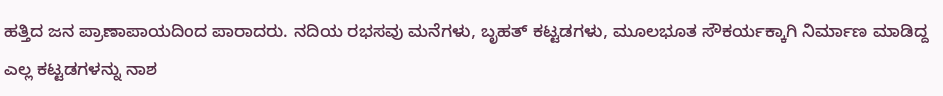ಹತ್ತಿದ ಜನ ಪ್ರಾಣಾಪಾಯದಿಂದ ಪಾರಾದರು. ನದಿಯ ರಭಸವು ಮನೆಗಳು, ಬೃಹತ್‌ ಕಟ್ಟಡಗಳು, ಮೂಲಭೂತ ಸೌಕರ್ಯಕ್ಕಾಗಿ ನಿರ್ಮಾಣ ಮಾಡಿದ್ದ ಎಲ್ಲ ಕಟ್ಟಡಗಳನ್ನು ನಾಶ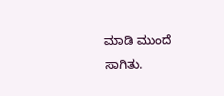ಮಾಡಿ ಮುಂದೆ ಸಾಗಿತು.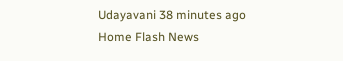Udayavani 38 minutes ago
Home Flash News